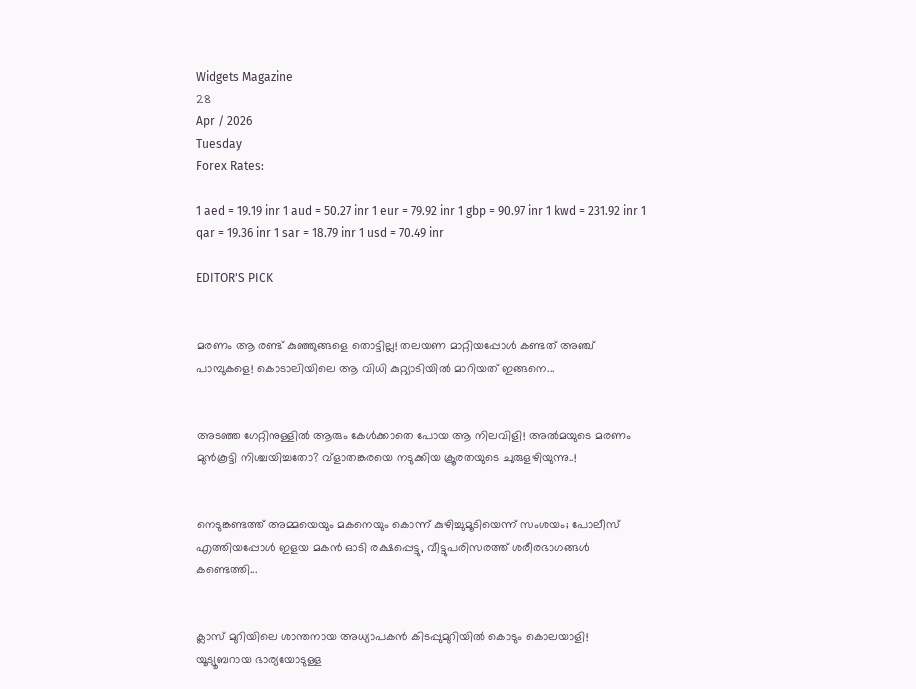Widgets Magazine
28
Apr / 2026
Tuesday
Forex Rates:

1 aed = 19.19 inr 1 aud = 50.27 inr 1 eur = 79.92 inr 1 gbp = 90.97 inr 1 kwd = 231.92 inr 1 qar = 19.36 inr 1 sar = 18.79 inr 1 usd = 70.49 inr

EDITOR'S PICK


മരണം ആ രണ്ട് കുഞ്ഞുങ്ങളെ തൊട്ടില്ല! തലയണ മാറ്റിയപ്പോൾ കണ്ടത് അഞ്ച് പാമ്പുകളെ! കൊടാലിയിലെ ആ വിധി കുറ്റ്യാടിയിൽ മാറിയത് ഇങ്ങനെ...


അടഞ്ഞ ഗേറ്റിനുള്ളിൽ ആരും കേൾക്കാതെ പോയ ആ നിലവിളി! അൽമയുടെ മരണം മുൻകൂട്ടി നിശ്ചയിച്ചതോ? വ്ളാതങ്കരയെ നടുക്കിയ ക്രൂരതയുടെ ചുരുളഴിയുന്നു..!


നെടുങ്കണ്ടത്ത് അമ്മയെയും മകനെയും കൊന്ന് കുഴിച്ചുമൂടിയെന്ന് സംശയം; പോലീസ് എത്തിയപ്പോൾ ഇളയ മകൻ ഓടി രക്ഷപ്പെട്ടു, വീട്ടുപരിസരത്ത് ശരീരഭാഗങ്ങൾ കണ്ടെത്തി...


ക്ലാസ് മുറിയിലെ ശാന്തനായ അധ്യാപകൻ കിടപ്പുമുറിയിൽ കൊടും കൊലയാളി! യൂട്യൂബറായ ഭാര്യയോടുള്ള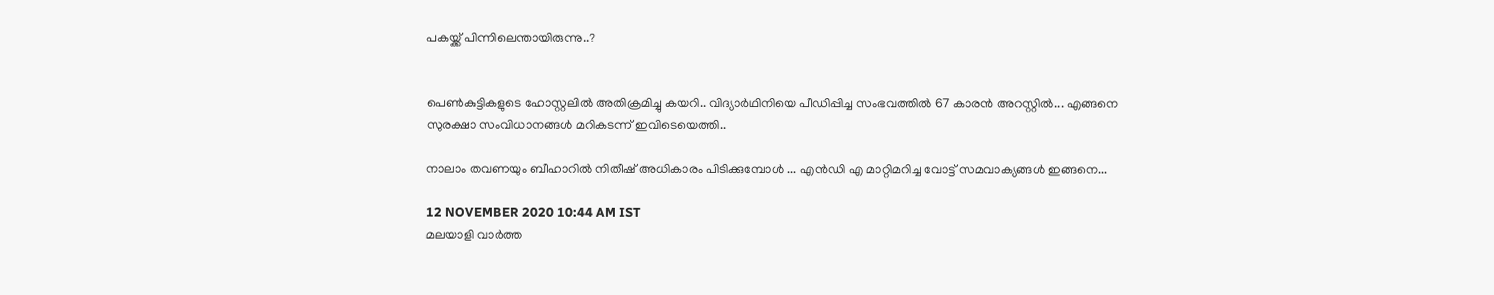പകയ്ക്ക് പിന്നിലെന്തായിരുന്നു..?


പെൺകുട്ടികളുടെ ഹോസ്റ്റലിൽ അതിക്രമിച്ചു കയറി.. വിദ്യാർഥിനിയെ പീഡിപ്പിച്ച സംഭവത്തിൽ 67 കാരൻ അറസ്റ്റിൽ... എങ്ങനെ സുരക്ഷാ സംവിധാനങ്ങൾ മറികടന്ന് ഇവിടെയെത്തി..

നാലാം തവണയും ബീഹാറില്‍ നിതീഷ് അധികാരം പിടിക്കുമ്പോള്‍ ... എന്‍ഡി എ മാറ്റിമറിച്ച വോട്ട് സമവാക്യങ്ങള്‍ ഇങ്ങനെ...

12 NOVEMBER 2020 10:44 AM IST
മലയാളി വാര്‍ത്ത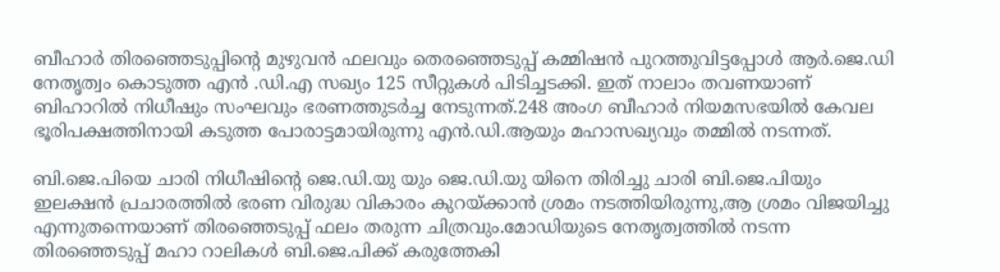ബീഹാര്‍ തിരഞ്ഞെടുപ്പിന്റെ മുഴുവന്‍ ഫലവും തെരഞ്ഞെടുപ്പ് കമ്മിഷന്‍ പുറത്തുവിട്ടപ്പോള്‍ ആര്‍.ജെ.ഡി നേതൃത്വം കൊടുത്ത എന്‍ .ഡി.എ സഖ്യം 125 സീറ്റുകള്‍ പിടിച്ചടക്കി. ഇത് നാലാം തവണയാണ് ബിഹാറില്‍ നിധീഷും സംഘവും ഭരണത്തുടര്‍ച്ച നേടുന്നത്.248 അംഗ ബീഹാര്‍ നിയമസഭയില്‍ കേവല ഭൂരിപക്ഷത്തിനായി കടുത്ത പോരാട്ടമായിരുന്നു എന്‍.ഡി.ആയും മഹാസഖ്യവും തമ്മില്‍ നടന്നത്.

ബി.ജെ.പിയെ ചാരി നിധീഷിന്റെ ജെ.ഡി.യു യും ജെ.ഡി.യു യിനെ തിരിച്ചു ചാരി ബി.ജെ.പിയും ഇലക്ഷന്‍ പ്രചാരത്തില്‍ ഭരണ വിരുദ്ധ വികാരം കുറയ്ക്കാന്‍ ശ്രമം നടത്തിയിരുന്നു,ആ ശ്രമം വിജയിച്ചു എന്നുതന്നെയാണ് തിരഞ്ഞെടുപ്പ് ഫലം തരുന്ന ചിത്രവും.മോഡിയുടെ നേതൃത്വത്തില്‍ നടന്ന തിരഞ്ഞെടുപ്പ് മഹാ റാലികള്‍ ബി.ജെ.പിക്ക് കരുത്തേകി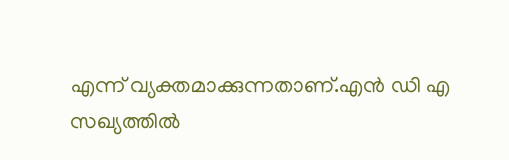എന്ന് വ്യക്തമാക്കുന്നതാണ്.എന്‍ ഡി എ സഖ്യത്തില്‍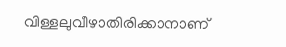വിള്ളലുവീഴാതിരിക്കാനാണ്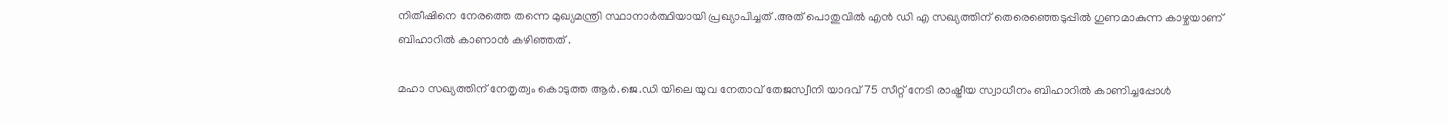നിതീഷിനെ നേരത്തെ തന്നെ മുഖ്യമന്ത്രി സ്ഥാനാര്‍ത്ഥിയായി പ്രഖ്യാപിച്ചത് .അത് പൊതുവില്‍ എന്‍ ഡി എ സഖ്യത്തിന് തെരെഞ്ഞെടുപ്പില്‍ ഗുണമാകുന്ന കാഴ്ചയാണ് ബിഹാറില്‍ കാണാന്‍ കഴിഞ്ഞത് .

മഹാ സഖ്യത്തിന് നേതൃത്വം കൊടുത്ത ആര്‍.ജെ.ഡി യിലെ യുവ നേതാവ് തേജസ്വീനി യാദവ് 75 സീറ്റ് നേടി രാഷ്ട്രീയ സ്വാധീനം ബിഹാറില്‍ കാണിച്ചപ്പോള്‍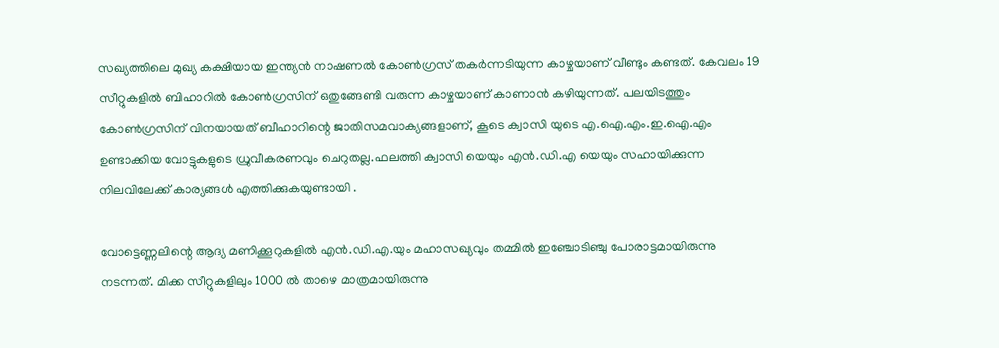സഖ്യത്തിലെ മുഖ്യ കക്ഷിയായ ഇന്ത്യന്‍ നാഷണല്‍ കോണ്‍ഗ്രസ് തകര്‍ന്നടിയുന്ന കാഴ്ചയാണ് വീണ്ടും കണ്ടത്. കേവലം 19 സീറ്റുകളില്‍ ബിഹാറില്‍ കോണ്‍ഗ്രസിന് ഒതുങ്ങേണ്ടി വരുന്ന കാഴ്ചയാണ് കാണാന്‍ കഴിയുന്നത്. പലയിടത്തും കോണ്‍ഗ്രസിന് വിനയായത് ബീഹാറിന്റെ ജാതിസമവാക്യങ്ങളാണ്, കൂടെ ക്വാസി യുടെ എ.ഐ.എം.ഇ.ഐ.എം ഉണ്ടാക്കിയ വോട്ടുകളുടെ ധ്രുവീകരണവും ചെറുതല്ല.ഫലത്തി ക്വാസി യെയും എന്‍.ഡി.എ യെയും സഹായിക്കുന്ന നിലവിലേക്ക് കാര്യങ്ങള്‍ എത്തിക്കുകയുണ്ടായി .

വോട്ടെണ്ണലിന്റെ ആദ്യ മണിക്കൂറുകളില്‍ എന്‍.ഡി.എ.യും മഹാസഖ്യവും തമ്മില്‍ ഇഞ്ചോടിഞ്ചു പോരാട്ടമായിരുന്നു നടന്നത്. മിക്ക സീറ്റുകളിലും 1000 ല്‍ താഴെ മാത്രമായിരുന്നു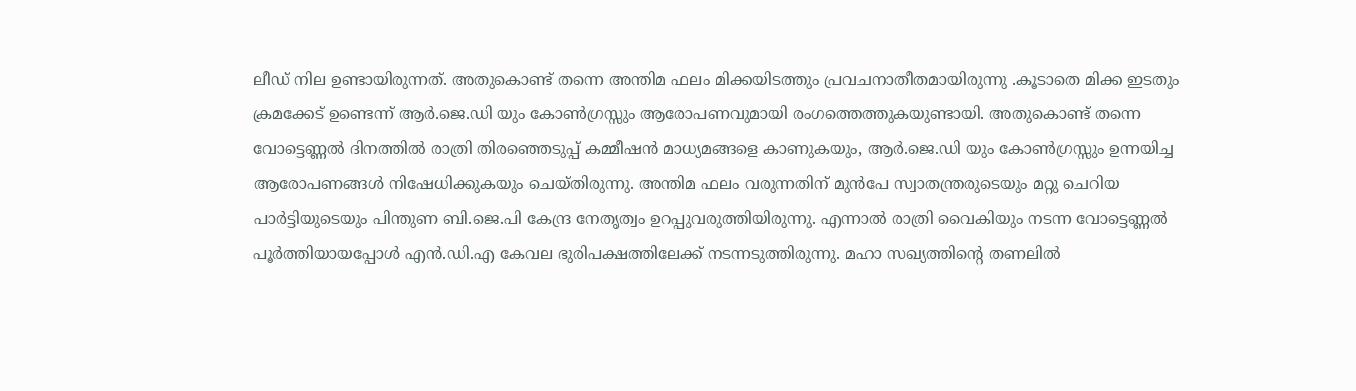ലീഡ് നില ഉണ്ടായിരുന്നത്. അതുകൊണ്ട് തന്നെ അന്തിമ ഫലം മിക്കയിടത്തും പ്രവചനാതീതമായിരുന്നു .കൂടാതെ മിക്ക ഇടതും ക്രമക്കേട് ഉണ്ടെന്ന് ആര്‍.ജെ.ഡി യും കോണ്‍ഗ്രസ്സും ആരോപണവുമായി രംഗത്തെത്തുകയുണ്ടായി. അതുകൊണ്ട് തന്നെ വോട്ടെണ്ണല്‍ ദിനത്തില്‍ രാത്രി തിരഞ്ഞെടുപ്പ് കമ്മീഷന്‍ മാധ്യമങ്ങളെ കാണുകയും, ആര്‍.ജെ.ഡി യും കോണ്‍ഗ്രസ്സും ഉന്നയിച്ച ആരോപണങ്ങള്‍ നിഷേധിക്കുകയും ചെയ്തിരുന്നു. അന്തിമ ഫലം വരുന്നതിന് മുന്‍പേ സ്വാതന്ത്രരുടെയും മറ്റു ചെറിയ പാര്‍ട്ടിയുടെയും പിന്തുണ ബി.ജെ.പി കേന്ദ്ര നേതൃത്വം ഉറപ്പുവരുത്തിയിരുന്നു. എന്നാല്‍ രാത്രി വൈകിയും നടന്ന വോട്ടെണ്ണല്‍ പൂര്‍ത്തിയായപ്പോള്‍ എന്‍.ഡി.എ കേവല ഭുരിപക്ഷത്തിലേക്ക് നടന്നടുത്തിരുന്നു. മഹാ സഖ്യത്തിന്റെ തണലില്‍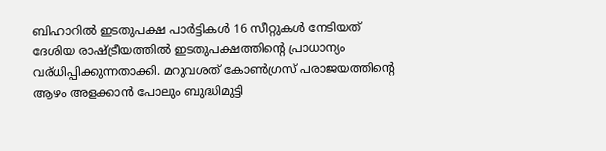ബിഹാറില്‍ ഇടതുപക്ഷ പാര്‍ട്ടികള്‍ 16 സീറ്റുകള്‍ നേടിയത് ദേശിയ രാഷ്ട്രീയത്തില്‍ ഇടതുപക്ഷത്തിന്റെ പ്രാധാന്യം വര്ധിപ്പിക്കുന്നതാക്കി. മറുവശത് കോണ്‍ഗ്രസ് പരാജയത്തിന്റെ ആഴം അളക്കാന്‍ പോലും ബുദ്ധിമുട്ടി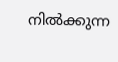നില്‍ക്കുന്ന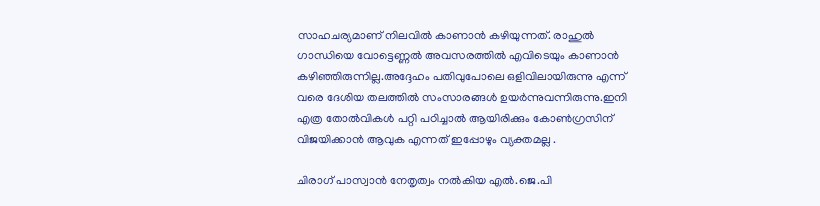സാഹചര്യമാണ് നിലവില്‍ കാണാന്‍ കഴിയുന്നത്. രാഹുല്‍ ഗാന്ധിയെ വോട്ടെണ്ണല്‍ അവസരത്തില്‍ എവിടെയും കാണാന്‍ കഴിഞ്ഞിരുന്നില്ല.അദ്ദേഹം പതിവുപോലെ ഒളിവിലായിരുന്നു എന്ന് വരെ ദേശിയ തലത്തില്‍ സംസാരങ്ങള്‍ ഉയര്‍ന്നുവന്നിരുന്നു.ഇനി എത്ര തോല്‍വികള്‍ പറ്റി പഠിച്ചാല്‍ ആയിരിക്കും കോണ്‍ഗ്രസിന് വിജയിക്കാന്‍ ആവുക എന്നത് ഇപ്പോഴും വ്യക്തമല്ല .

ചിരാഗ് പാസ്വാന്‍ നേതൃത്വം നല്‍കിയ എല്‍.ജെ.പി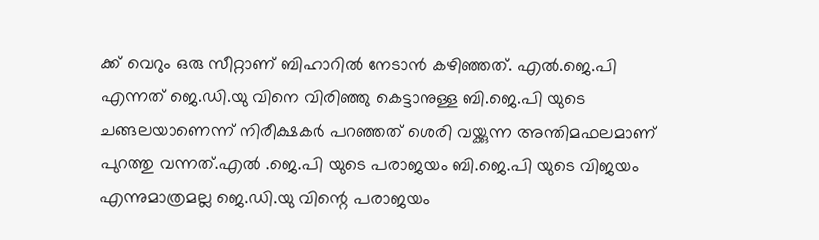ക്ക് വെറും ഒരു സീറ്റാണ് ബിഹാറില്‍ നേടാന്‍ കഴിഞ്ഞത്. എല്‍.ജെ.പി എന്നത് ജെ.ഡി.യു വിനെ വിരിഞ്ഞു കെട്ടാനുള്ള ബി.ജെ.പി യുടെ ചങ്ങലയാണെന്ന് നിരീക്ഷകര്‍ പറഞ്ഞത് ശെരി വയ്ക്കുന്ന അന്തിമഫലമാണ് പുറത്തു വന്നത്.എല്‍ .ജെ.പി യുടെ പരാജയം ബി.ജെ.പി യുടെ വിജയം എന്നുമാത്രമല്ല ജെ.ഡി.യു വിന്റെ പരാജയം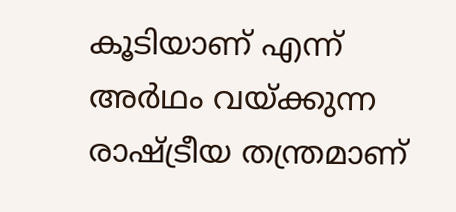കൂടിയാണ് എന്ന് അര്‍ഥം വയ്ക്കുന്ന രാഷ്ട്രീയ തന്ത്രമാണ്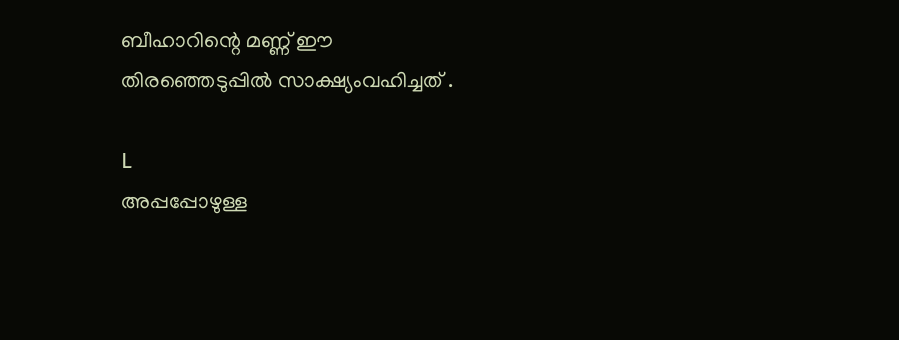ബീഹാറിന്റെ മണ്ണ് ഈ തിരഞ്ഞെടുപ്പില്‍ സാക്ഷ്യംവഹിച്ചത് .

L
അപ്പപ്പോഴുള്ള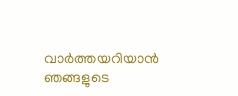വാര്‍ത്തയറിയാന്‍ ഞങ്ങളുടെ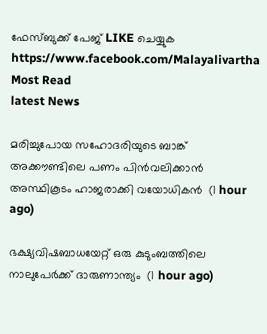ഫേസ്‌ബുക്ക്‌ പേജ് LIKE ചെയ്യുക
https://www.facebook.com/Malayalivartha
Most Read
latest News

മരിച്ചുപോയ സഹോദരിയുടെ ബാങ്ക് അക്കൗണ്ടിലെ പണം പിന്‍വലിക്കാന്‍ അസ്ഥികൂടം ഹാജരാക്കി വയോധികന്‍  (1 hour ago)

ഭക്ഷ്യവിഷബാധയേറ്റ് ഒരു കുടുംബത്തിലെ നാലുപേര്‍ക്ക് ദാരുണാന്ത്യം  (1 hour ago)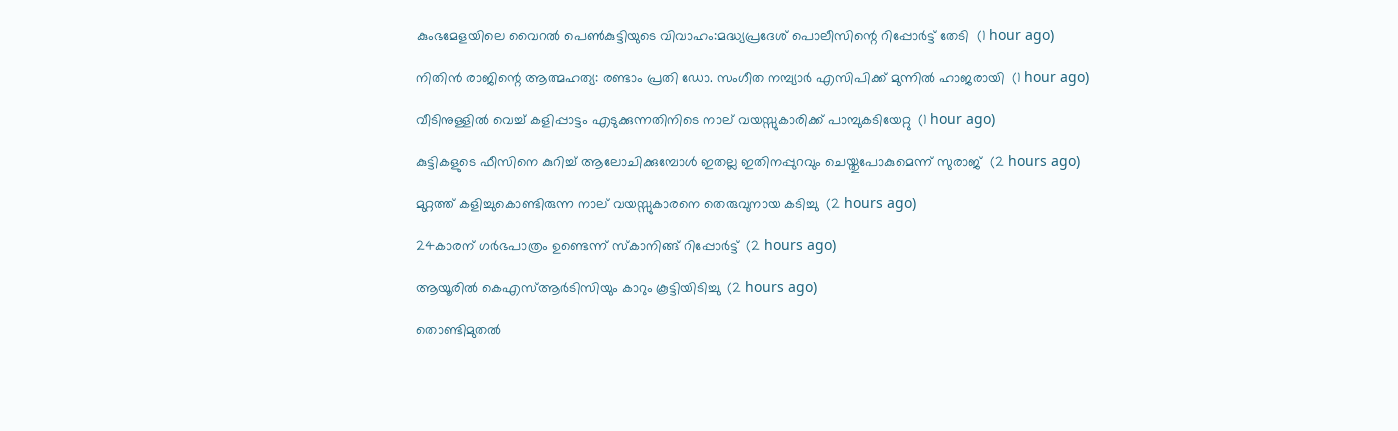കുംഭമേളയിലെ വൈറല്‍ പെണ്‍കുട്ടിയുടെ വിവാഹം:മദ്ധ്യപ്രദേശ് പൊലീസിന്റെ റിപ്പോര്‍ട്ട് തേടി  (1 hour ago)

നിതിന്‍ രാജിന്റെ ആത്മഹത്യ: രണ്ടാം പ്രതി ഡോ. സംഗീത നമ്പ്യാര്‍ എസിപിക്ക് മുന്നില്‍ ഹാജരായി  (1 hour ago)

വീടിനുള്ളില്‍ വെച്ച് കളിപ്പാട്ടം എടുക്കുന്നതിനിടെ നാല് വയസ്സുകാരിക്ക് പാമ്പുകടിയേറ്റു  (1 hour ago)

കുട്ടികളുടെ ഫീസിനെ കുറിച്ച് ആലോചിക്കുമ്പോള്‍ ഇതല്ല ഇതിനപ്പുറവും ചെയ്തുപോകുമെന്ന് സുരാജ്  (2 hours ago)

മുറ്റത്ത് കളിച്ചുകൊണ്ടിരുന്ന നാല് വയസ്സുകാരനെ തെരുവുനായ കടിച്ചു  (2 hours ago)

24കാരന് ഗര്‍ഭപാത്രം ഉണ്ടെന്ന് സ്‌കാനിങ്ങ് റിപ്പോര്‍ട്ട്  (2 hours ago)

ആയൂരില്‍ കെഎസ്ആര്‍ടിസിയും കാറും കൂട്ടിയിടിച്ചു  (2 hours ago)

തൊണ്ടിമുതല്‍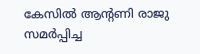കേസില്‍ ആന്റണി രാജു സമര്‍പ്പിച്ച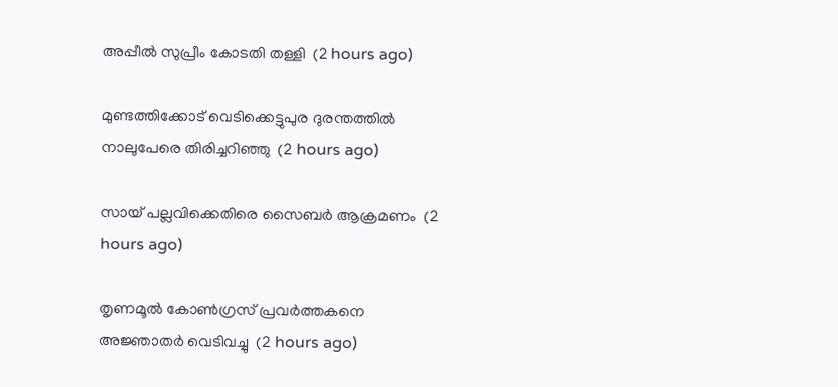അപ്പീല്‍ സുപ്രീം കോടതി തള്ളി  (2 hours ago)

മുണ്ടത്തിക്കോട് വെടിക്കെട്ടുപുര ദുരന്തത്തില്‍ നാലുപേരെ തിരിച്ചറിഞ്ഞു  (2 hours ago)

സായ് പല്ലവിക്കെതിരെ സൈബര്‍ ആക്രമണം  (2 hours ago)

തൃണമൂല്‍ കോണ്‍ഗ്രസ് പ്രവര്‍ത്തകനെ അജ്ഞാതര്‍ വെടിവച്ചു  (2 hours ago)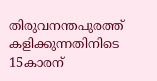തിരുവനന്തപുരത്ത് കളിക്കുന്നതിനിടെ 15കാരന്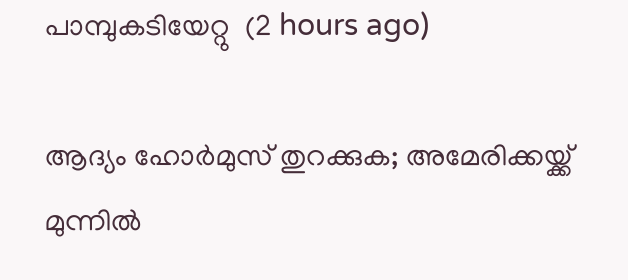പാമ്പുകടിയേറ്റു  (2 hours ago)

ആദ്യം ഹോര്‍മുസ് തുറക്കുക; അമേരിക്കയ്ക്ക് മുന്നില്‍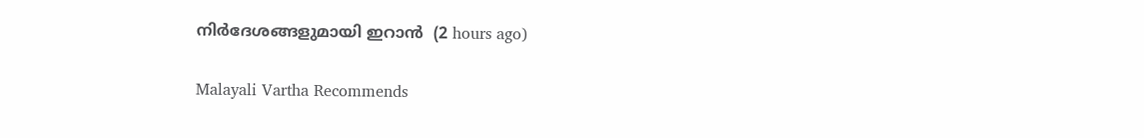നിര്‍ദേശങ്ങളുമായി ഇറാന്‍  (2 hours ago)

Malayali Vartha Recommends